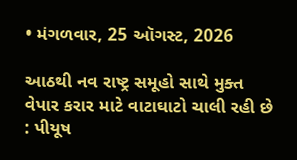• મંગળવાર, 25 ઑગસ્ટ, 2026

આઠથી નવ રાષ્ટ્ર સમૂહો સાથે મુક્ત વેપાર કરાર માટે વાટાઘાટો ચાલી રહી છે : પીયૂષ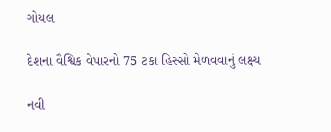ગોયલ

દેશના વૈશ્વિક વેપારનો 75 ટકા હિસ્સો મેળવવાનું લક્ષ્ય

નવી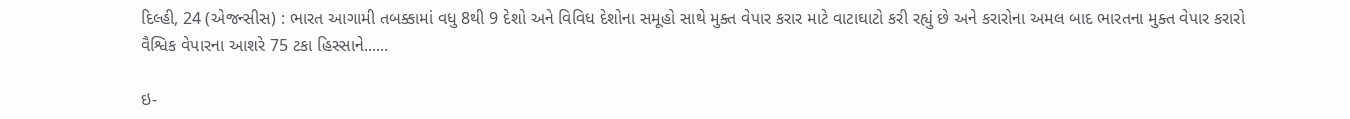દિલ્હી, 24 (એજન્સીસ) : ભારત આગામી તબક્કામાં વધુ 8થી 9 દેશો અને વિવિધ દેશોના સમૂહો સાથે મુક્ત વેપાર કરાર માટે વાટાઘાટો કરી રહ્યું છે અને કરારોના અમલ બાદ ભારતના મુક્ત વેપાર કરારો વૈશ્વિક વેપારના આશરે 75 ટકા હિસ્સાને......

ઇ-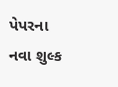પેપરના નવા શુલ્ક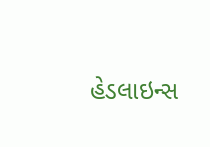હેડલાઇન્સ